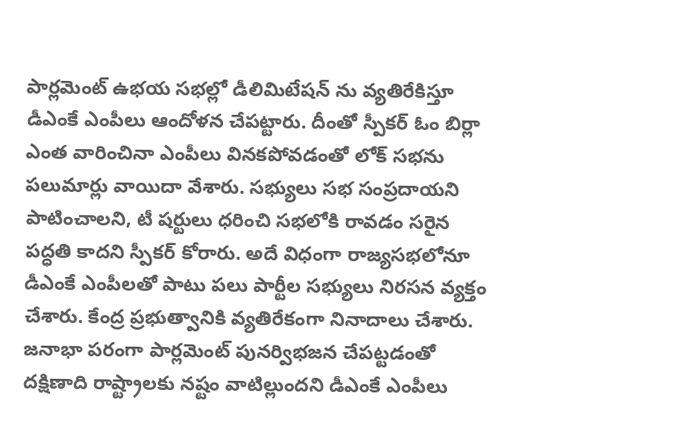పార్లమెంట్ ఉభయ సభల్లో డీలిమిటేషన్ ను వ్యతిరేకిస్తూ డీఎంకే ఎంపీలు ఆందోళన చేపట్టారు. దీంతో స్పీకర్ ఓం బిర్లా ఎంత వారించినా ఎంపీలు వినకపోవడంతో లోక్ సభను పలుమార్లు వాయిదా వేశారు. సభ్యులు సభ సంప్రదాయని పాటించాలని, టీ షర్టులు ధరించి సభలోకి రావడం సరైన పద్ధతి కాదని స్పీకర్ కోరారు. అదే విధంగా రాజ్యసభలోనూ డీఎంకే ఎంపీలతో పాటు పలు పార్టీల సభ్యులు నిరసన వ్యక్తం చేశారు. కేంద్ర ప్రభుత్వానికి వ్యతిరేకంగా నినాదాలు చేశారు. జనాభా పరంగా పార్లమెంట్ పునర్విభజన చేపట్టడంతో దక్షిణాది రాష్ట్రాలకు నష్టం వాటిల్లుందని డీఎంకే ఎంపీలు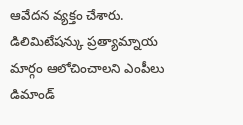ఆవేదన వ్యక్తం చేశారు. డిలిమిటేషన్కు ప్రత్యామ్నాయ మార్గం ఆలోచించాలని ఎంపీలు డిమాండ్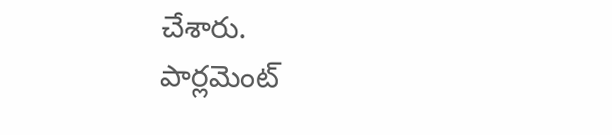చేశారు.
పార్లమెంట్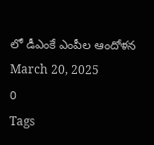లో డీఎంకే ఎంపీల ఆందోళన
March 20, 2025
0
Tags